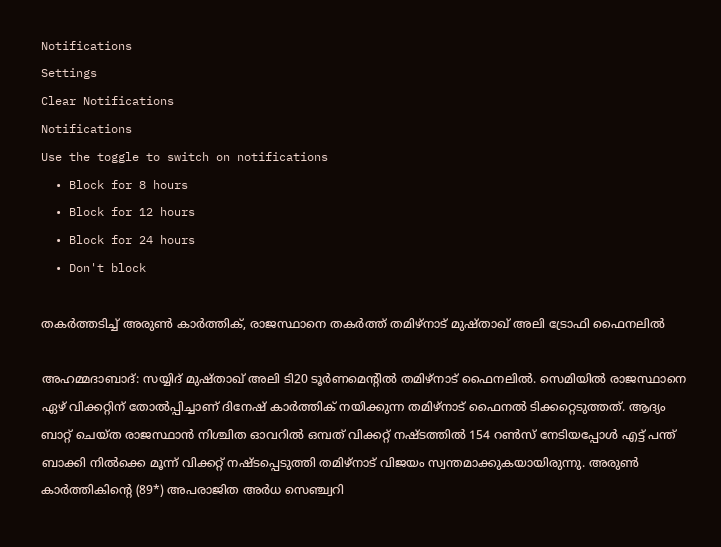Notifications
Settings
Clear Notifications
Notifications
Use the toggle to switch on notifications
  • Block for 8 hours
  • Block for 12 hours
  • Block for 24 hours
  • Don't block

തകര്‍ത്തടിച്ച് അരുണ്‍ കാര്‍ത്തിക്, രാജസ്ഥാനെ തകര്‍ത്ത് തമിഴ്‌നാട് മുഷ്താഖ് അലി ട്രോഫി ഫൈനലില്‍

അഹമ്മദാബാദ്: സയ്യിദ് മുഷ്താഖ് അലി ടി20 ടൂര്‍ണമെന്റില്‍ തമിഴ്‌നാട് ഫൈനലില്‍. സെമിയില്‍ രാജസ്ഥാനെ ഏഴ് വിക്കറ്റിന് തോല്‍പ്പിച്ചാണ് ദിനേഷ് കാര്‍ത്തിക് നയിക്കുന്ന തമിഴ്‌നാട് ഫൈനല്‍ ടിക്കറ്റെടുത്തത്. ആദ്യം ബാറ്റ് ചെയ്ത രാജസ്ഥാന്‍ നിശ്ചിത ഓവറില്‍ ഒമ്പത് വിക്കറ്റ് നഷ്ടത്തില്‍ 154 റണ്‍സ് നേടിയപ്പോള്‍ എട്ട് പന്ത് ബാക്കി നില്‍ക്കെ മൂന്ന് വിക്കറ്റ് നഷ്ടപ്പെടുത്തി തമിഴ്‌നാട് വിജയം സ്വന്തമാക്കുകയായിരുന്നു. അരുണ്‍ കാര്‍ത്തികിന്റെ (89*) അപരാജിത അര്‍ധ സെഞ്ച്വറി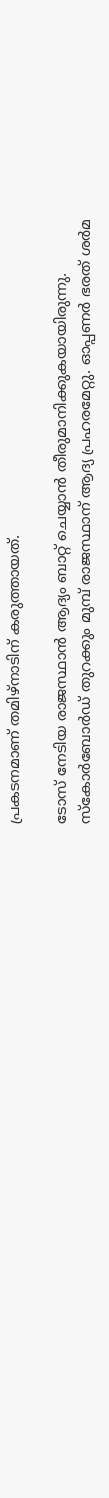പ്രകടനമാണ് തമിഴ്‌നാടിന് കരുത്തായത്.

ടോസ് നേടിയ രാജസ്ഥാന്‍ ആദ്യം ബാറ്റ് ചെയ്യാന്‍ തീരുമാനിക്കുകയായിരുന്നു. സ്‌കോര്‍ബോര്‍ഡ് തുറക്കും മുമ്പ് രാജസ്ഥാന് ആദ്യ പ്രഹരമേറ്റു. ഓപ്പണര്‍ ഭരത് ശര്‍മ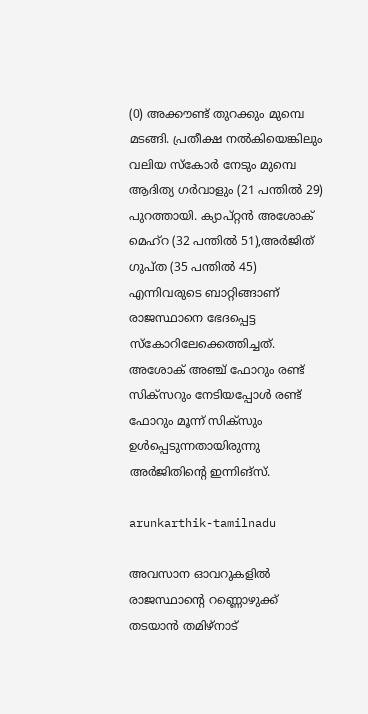(0) അക്കൗണ്ട് തുറക്കും മുമ്പെ മടങ്ങി. പ്രതീക്ഷ നല്‍കിയെങ്കിലും വലിയ സ്‌കോര്‍ നേടും മുമ്പെ ആദിത്യ ഗര്‍വാളും (21 പന്തില്‍ 29) പുറത്തായി. ക്യാപ്റ്റന്‍ അശോക് മെഹ്‌റ (32 പന്തില്‍ 51),അര്‍ജിത് ഗുപ്ത (35 പന്തില്‍ 45) എന്നിവരുടെ ബാറ്റിങ്ങാണ് രാജസ്ഥാനെ ഭേദപ്പെട്ട സ്‌കോറിലേക്കെത്തിച്ചത്. അശോക് അഞ്ച് ഫോറും രണ്ട് സിക്‌സറും നേടിയപ്പോള്‍ രണ്ട് ഫോറും മൂന്ന് സിക്‌സും ഉള്‍പ്പെടുന്നതായിരുന്നു അര്‍ജിതിന്റെ ഇന്നിങ്‌സ്.

arunkarthik-tamilnadu

അവസാന ഓവറുകളില്‍ രാജസ്ഥാന്റെ റണ്ണൊഴുക്ക് തടയാന്‍ തമിഴ്‌നാട്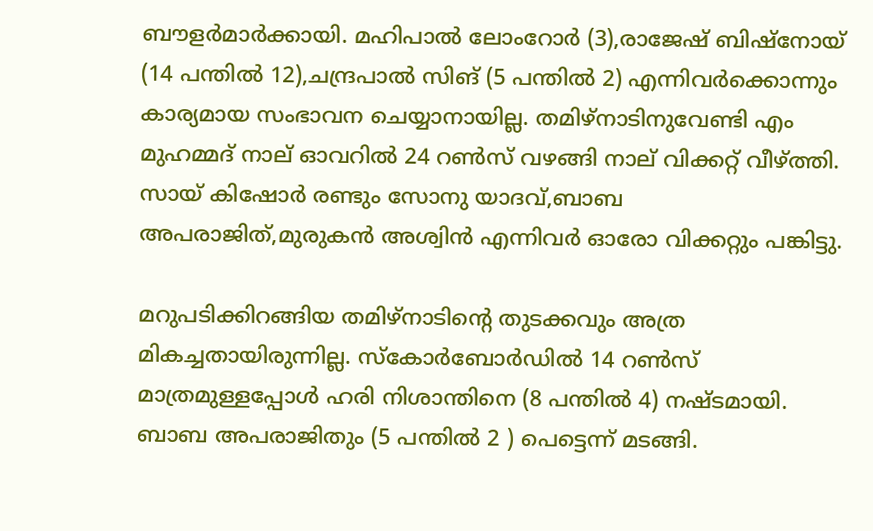ബൗളര്‍മാര്‍ക്കായി. മഹിപാല്‍ ലോംറോര്‍ (3),രാജേഷ് ബിഷ്‌നോയ് (14 പന്തില്‍ 12),ചന്ദ്രപാല്‍ സിങ് (5 പന്തില്‍ 2) എന്നിവര്‍ക്കൊന്നും കാര്യമായ സംഭാവന ചെയ്യാനായില്ല. തമിഴ്‌നാടിനുവേണ്ടി എം മുഹമ്മദ് നാല് ഓവറില്‍ 24 റണ്‍സ് വഴങ്ങി നാല് വിക്കറ്റ് വീഴ്ത്തി. സായ് കിഷോര്‍ രണ്ടും സോനു യാദവ്,ബാബ അപരാജിത്,മുരുകന്‍ അശ്വിന്‍ എന്നിവര്‍ ഓരോ വിക്കറ്റും പങ്കിട്ടു.

മറുപടിക്കിറങ്ങിയ തമിഴ്‌നാടിന്റെ തുടക്കവും അത്ര മികച്ചതായിരുന്നില്ല. സ്‌കോര്‍ബോര്‍ഡില്‍ 14 റണ്‍സ് മാത്രമുള്ളപ്പോള്‍ ഹരി നിശാന്തിനെ (8 പന്തില്‍ 4) നഷ്ടമായി. ബാബ അപരാജിതും (5 പന്തില്‍ 2 ) പെട്ടെന്ന് മടങ്ങി.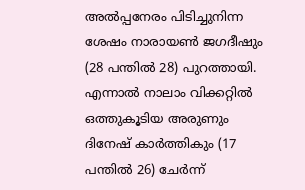അല്‍പ്പനേരം പിടിച്ചുനിന്ന ശേഷം നാരായണ്‍ ജഗദീഷും (28 പന്തില്‍ 28) പുറത്തായി. എന്നാല്‍ നാലാം വിക്കറ്റില്‍ ഒത്തുകൂടിയ അരുണും ദിനേഷ് കാര്‍ത്തികും (17 പന്തില്‍ 26) ചേര്‍ന്ന്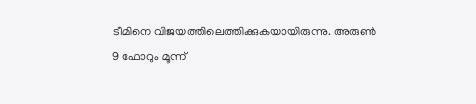ടീമിനെ വിജയത്തിലെത്തിക്കുകയായിരുന്നു. അരുണ്‍ 9 ഫോറും മൂന്ന്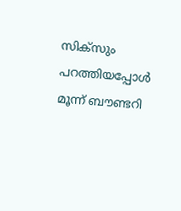സിക്‌സും പറത്തിയപ്പോള്‍ മൂന്ന് ബൗണ്ടറി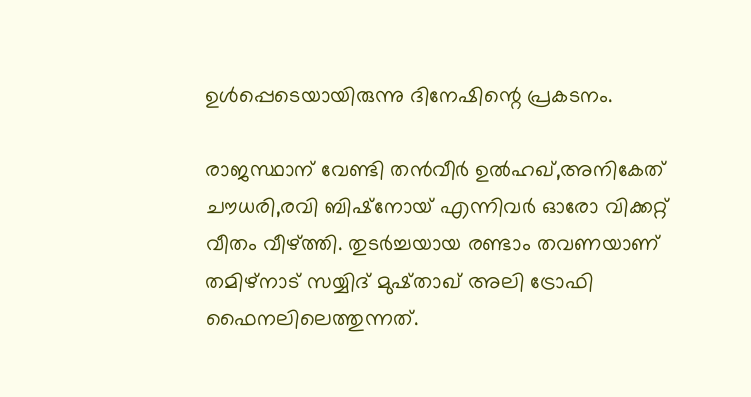ഉള്‍പ്പെടെയായിരുന്നു ദിനേഷിന്റെ പ്രകടനം.

രാജസ്ഥാന് വേണ്ടി തന്‍വീര്‍ ഉല്‍ഹഖ്,അനികേത് ചൗധരി,രവി ബിഷ്‌നോയ് എന്നിവര്‍ ഓരോ വിക്കറ്റ് വീതം വീഴ്ത്തി. തുടര്‍ച്ചയായ രണ്ടാം തവണയാണ് തമിഴ്‌നാട് സയ്യിദ് മുഷ്താഖ് അലി ട്രോഫി ഫൈനലിലെത്തുന്നത്.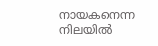നായകനെന്ന നിലയില്‍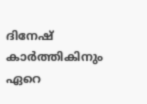ദിനേഷ് കാര്‍ത്തികിനും ഏറെ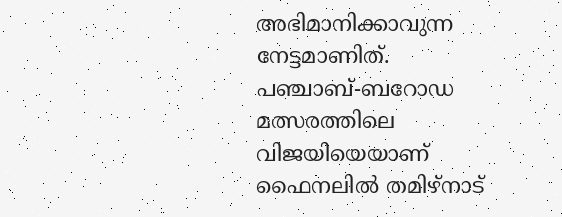അഭിമാനിക്കാവുന്ന നേട്ടമാണിത്. പഞ്ചാബ്-ബറോഡ മത്സരത്തിലെ വിജയിയെയാണ് ഫൈനലില്‍ തമിഴ്‌നാട്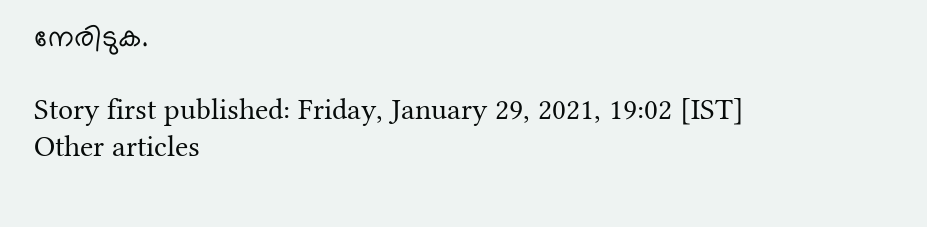നേരിടുക.

Story first published: Friday, January 29, 2021, 19:02 [IST]
Other articles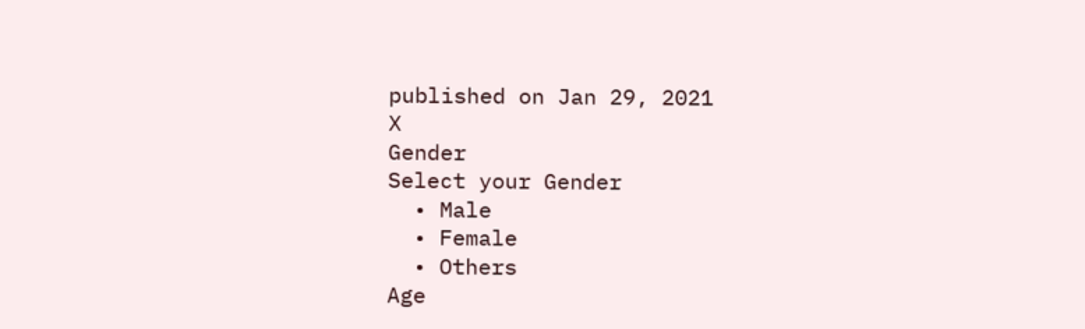published on Jan 29, 2021
X
Gender
Select your Gender
  • Male
  • Female
  • Others
Age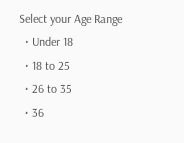Select your Age Range
  • Under 18
  • 18 to 25
  • 26 to 35
  • 36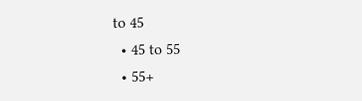to 45
  • 45 to 55
  • 55+